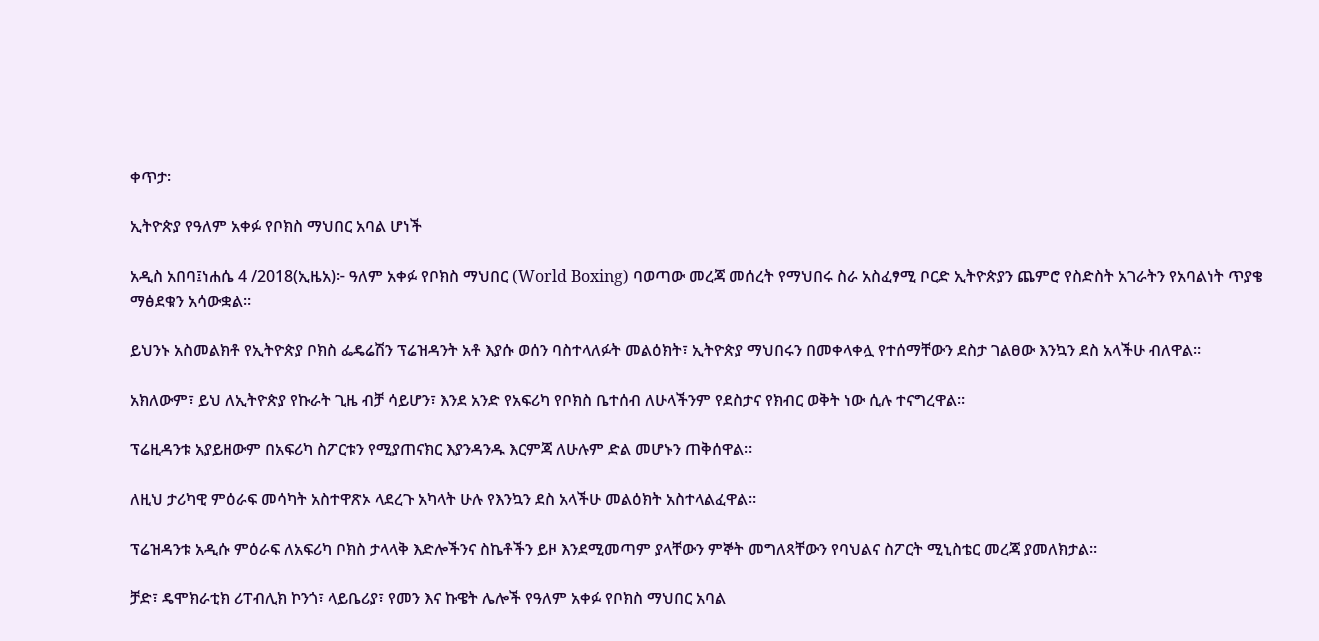ቀጥታ፡

ኢትዮጵያ የዓለም አቀፉ የቦክስ ማህበር አባል ሆነች

አዲስ አበባ፤ነሐሴ 4 /2018(ኢዜአ)፦ ዓለም አቀፉ የቦክስ ማህበር (World Boxing) ባወጣው መረጃ መሰረት የማህበሩ ስራ አስፈፃሚ ቦርድ ኢትዮጵያን ጨምሮ የስድስት አገራትን የአባልነት ጥያቄ ማፅደቁን አሳውቋል።

ይህንኑ አስመልክቶ የኢትዮጵያ ቦክስ ፌዴሬሽን ፕሬዝዳንት አቶ እያሱ ወሰን ባስተላለፉት መልዕክት፣ ኢትዮጵያ ማህበሩን በመቀላቀሏ የተሰማቸውን ደስታ ገልፀው እንኳን ደስ አላችሁ ብለዋል።

አክለውም፣ ይህ ለኢትዮጵያ የኩራት ጊዜ ብቻ ሳይሆን፣ እንደ አንድ የአፍሪካ የቦክስ ቤተሰብ ለሁላችንም የደስታና የክብር ወቅት ነው ሲሉ ተናግረዋል።

ፕሬዚዳንቱ አያይዘውም በአፍሪካ ስፖርቱን የሚያጠናክር እያንዳንዱ እርምጃ ለሁሉም ድል መሆኑን ጠቅሰዋል።

ለዚህ ታሪካዊ ምዕራፍ መሳካት አስተዋጽኦ ላደረጉ አካላት ሁሉ የእንኳን ደስ አላችሁ መልዕክት አስተላልፈዋል።

ፕሬዝዳንቱ አዲሱ ምዕራፍ ለአፍሪካ ቦክስ ታላላቅ እድሎችንና ስኬቶችን ይዞ እንደሚመጣም ያላቸውን ምኞት መግለጻቸውን የባህልና ስፖርት ሚኒስቴር መረጃ ያመለክታል።

ቻድ፣ ዴሞክራቲክ ሪፐብሊክ ኮንጎ፣ ላይቤሪያ፣ የመን እና ኩዌት ሌሎች የዓለም አቀፉ የቦክስ ማህበር አባል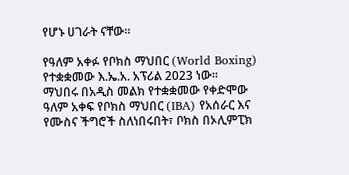የሆኑ ሀገራት ናቸው።

የዓለም አቀፉ የቦክስ ማህበር (World Boxing) የተቋቋመው እ.ኤ.አ. አፕሪል 2023 ነው።
ማህበሩ በአዲስ መልክ የተቋቋመው የቀድሞው ዓለም አቀፍ የቦክስ ማህበር (IBA) የአሰራር እና የሙስና ችግሮች ስለነበሩበት፣ ቦክስ በኦሊምፒክ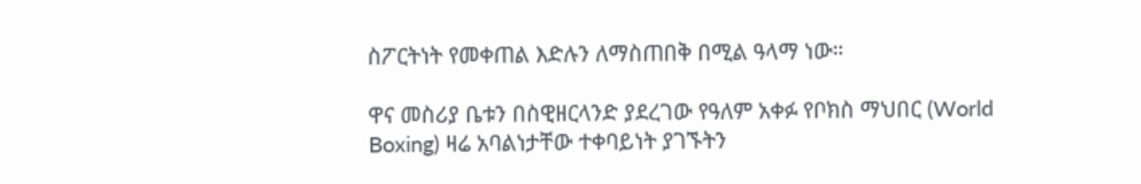ስፖርትነት የመቀጠል እድሉን ለማስጠበቅ በሚል ዓላማ ነው።

ዋና መስሪያ ቤቱን በስዊዘርላንድ ያደረገው የዓለም አቀፉ የቦክስ ማህበር (World Boxing) ዛሬ አባልነታቸው ተቀባይነት ያገኙትን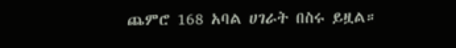ጨምሮ 168 አባል ሀገራት በስሩ ይዟል።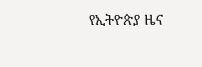የኢትዮጵያ ዜና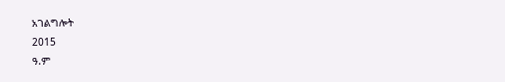አገልግሎት
2015
ዓ.ም